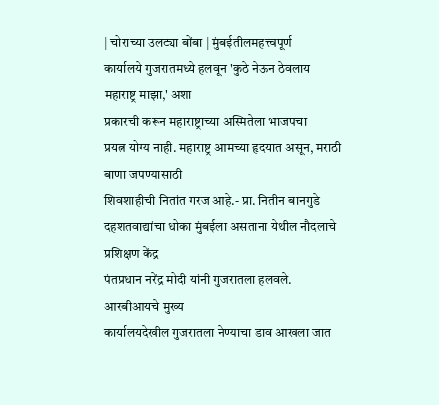| चोराच्या उलट्या बोंबा | मुंबईतीलमहत्त्वपूर्ण
कार्यालये गुजरातमध्ये हलवून 'कुठे नेऊन ठेवलाय महाराष्ट्र माझा,' अशा
प्रकारची करून महाराष्ट्राच्या अस्मितेला भाजपचा
प्रयत्न योग्य नाही. महाराष्ट्र आमच्या हृदयात असून, मराठी बाणा जपण्यासाठी
शिवशाहीची नितांत गरज आहे.- प्रा. नितीन बानगुडे दहशतवाद्यांचा धोका मुंबईला असताना येथील नौदलाचे प्रशिक्षण केंद्र
पंतप्रधान नरेंद्र मोदी यांनी गुजरातला हलवले. आरबीआयचे मुख्य
कार्यालयदेखील गुजरातला नेण्याचा डाव आखला जात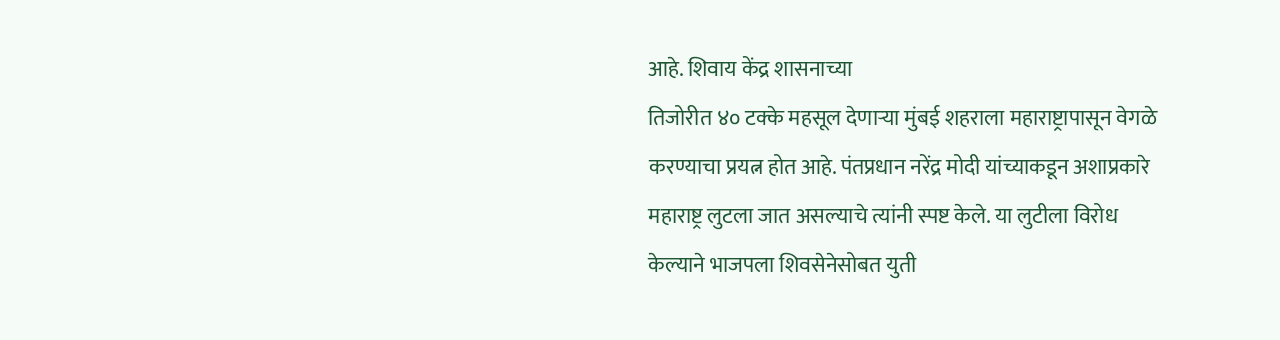आहे. शिवाय केंद्र शासनाच्या
तिजोरीत ४० टक्के महसूल देणाऱ्या मुंबई शहराला महाराष्ट्रापासून वेगळे
करण्याचा प्रयत्न होत आहे. पंतप्रधान नरेंद्र मोदी यांच्याकडून अशाप्रकारे
महाराष्ट्र लुटला जात असल्याचे त्यांनी स्पष्ट केले. या लुटीला विरोध
केल्याने भाजपला शिवसेनेसोबत युती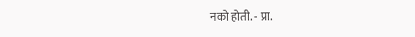नको होती. - प्रा.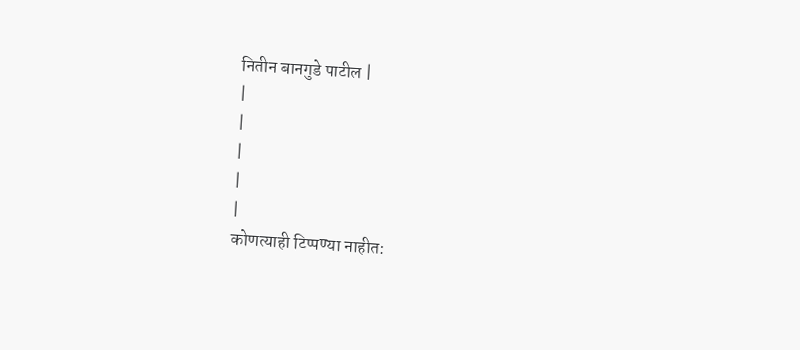नितीन बानगुडे पाटील |
|
|
|
|
|
कोणत्याही टिप्पण्या नाहीत: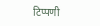टिप्पणी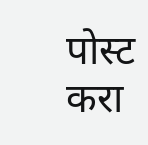पोस्ट करा